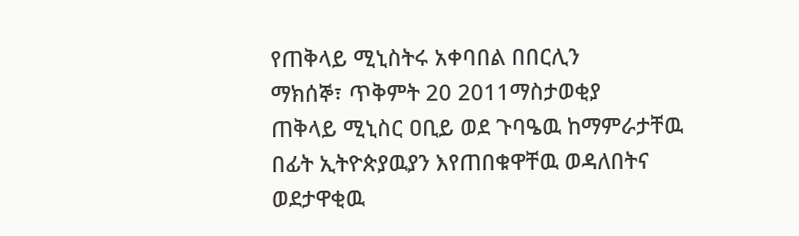የጠቅላይ ሚኒስትሩ አቀባበል በበርሊን
ማክሰኞ፣ ጥቅምት 20 2011ማስታወቂያ
ጠቅላይ ሚኒስር ዐቢይ ወደ ጉባዔዉ ከማምራታቸዉ በፊት ኢትዮጵያዉያን እየጠበቁዋቸዉ ወዳለበትና ወደታዋቂዉ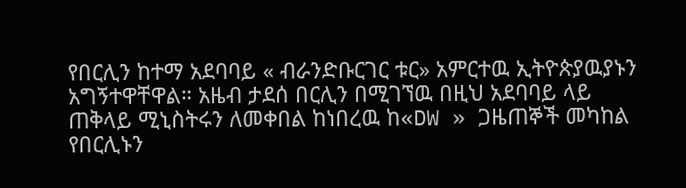የበርሊን ከተማ አደባባይ « ብራንድቡርገር ቱር» አምርተዉ ኢትዮጵያዉያኑን አግኝተዋቸዋል። አዜብ ታደሰ በርሊን በሚገኘዉ በዚህ አደባባይ ላይ ጠቅላይ ሚኒስትሩን ለመቀበል ከነበረዉ ከ«DW » ጋዜጠኞች መካከል የበርሊኑን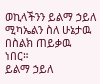ወኪላችንን ይልማ ኃይለ ሚካኤልን ስለ ሁኔታዉ በስልክ ጠይቃዉ ነበር።
ይልማ ኃይለ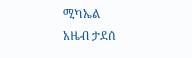ሚካኤል
አዜብ ታደሰ